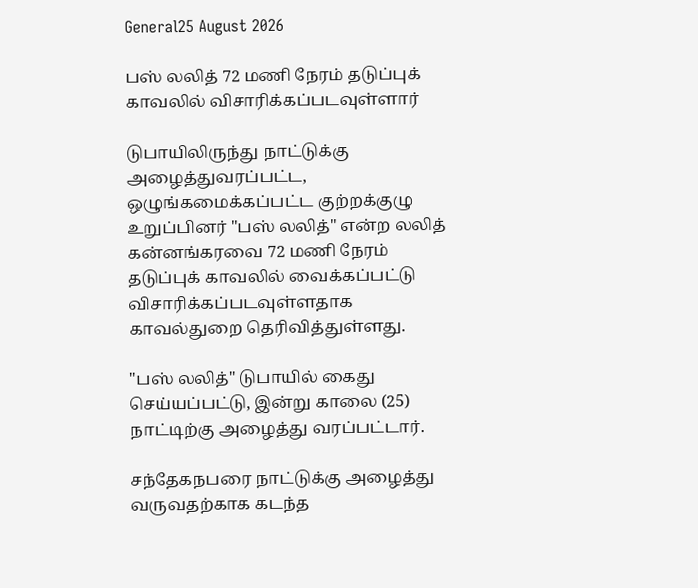General25 August 2026

பஸ் லலித் 72 மணி நேரம் தடுப்புக் காவலில் விசாரிக்கப்படவுள்ளார்

டுபாயிலிருந்து நாட்டுக்கு அழைத்துவரப்பட்ட, ஒழுங்கமைக்கப்பட்ட குற்றக்குழு உறுப்பினர் "பஸ் லலித்" என்ற லலித் கன்னங்கரவை 72 மணி நேரம் தடுப்புக் காவலில் வைக்கப்பட்டு விசாரிக்கப்படவுள்ளதாக காவல்துறை தெரிவித்துள்ளது.

"பஸ் லலித்" டுபாயில் கைது செய்யப்பட்டு, இன்று காலை (25) நாட்டிற்கு அழைத்து வரப்பட்டார்.

சந்தேகநபரை நாட்டுக்கு அழைத்து வருவதற்காக கடந்த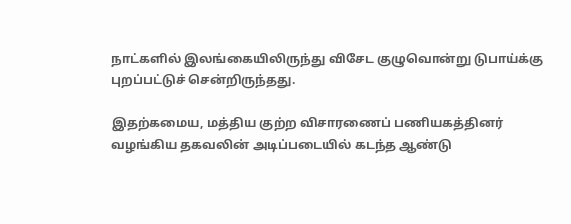நாட்களில் இலங்கையிலிருந்து விசேட குழுவொன்று டுபாய்க்கு புறப்பட்டுச் சென்றிருந்தது.

இதற்கமைய, மத்திய குற்ற விசாரணைப் பணியகத்தினர் வழங்கிய தகவலின் அடிப்படையில் கடந்த ஆண்டு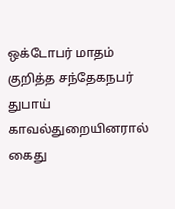ஒக்டோபர் மாதம் குறித்த சந்தேகநபர் துபாய் காவல்துறையினரால் கைது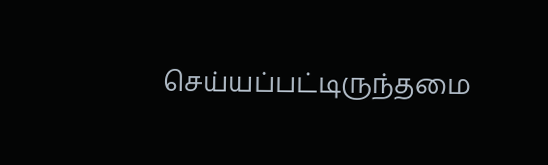செய்யப்பட்டிருந்தமை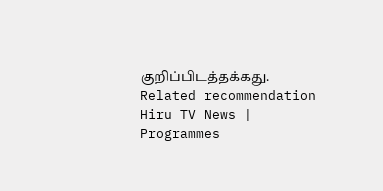குறிப்பிடத்தக்கது.
Related recommendation
Hiru TV News | Programmes